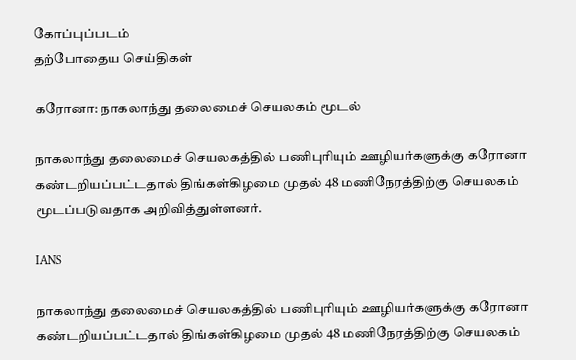கோப்புப்படம்
தற்போதைய செய்திகள்

கரோனா: நாகலாந்து தலைமைச் செயலகம் மூடல்

நாகலாந்து தலைமைச் செயலகத்தில் பணிபுரியும் ஊழியர்களுக்கு கரோனா கண்டறியப்பட்டதால் திங்கள்கிழமை முதல் 48 மணிநேரத்திற்கு செயலகம் மூடப்படுவதாக அறிவித்துள்ளனர்.

IANS

நாகலாந்து தலைமைச் செயலகத்தில் பணிபுரியும் ஊழியர்களுக்கு கரோனா கண்டறியப்பட்டதால் திங்கள்கிழமை முதல் 48 மணிநேரத்திற்கு செயலகம்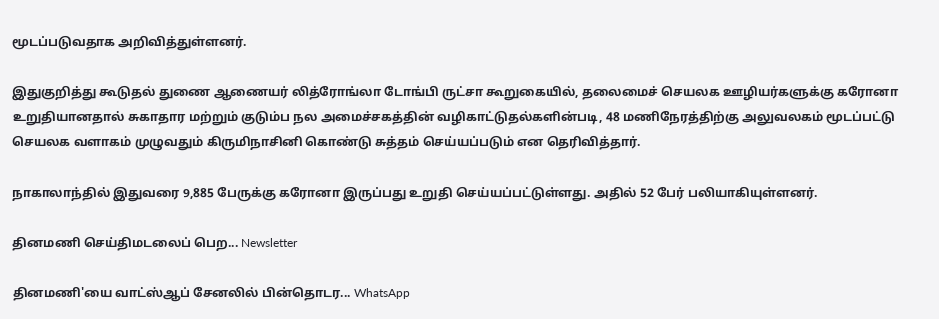மூடப்படுவதாக அறிவித்துள்ளனர்.

இதுகுறித்து கூடுதல் துணை ஆணையர் லித்ரோங்லா டோங்பி ருட்சா கூறுகையில், தலைமைச் செயலக ஊழியர்களுக்கு கரோனா உறுதியானதால் சுகாதார மற்றும் குடும்ப நல அமைச்சகத்தின் வழிகாட்டுதல்களின்படி, 48 மணிநேரத்திற்கு அலுவலகம் மூடப்பட்டு செயலக வளாகம் முழுவதும் கிருமிநாசினி கொண்டு சுத்தம் செய்யப்படும் என தெரிவித்தார்.

நாகாலாந்தில் இதுவரை 9,885 பேருக்கு கரோனா இருப்பது உறுதி செய்யப்பட்டுள்ளது. அதில் 52 பேர் பலியாகியுள்ளனர்.

தினமணி செய்திமடலைப் பெற... Newsletter

தினமணி'யை வாட்ஸ்ஆப் சேனலில் பின்தொடர... WhatsApp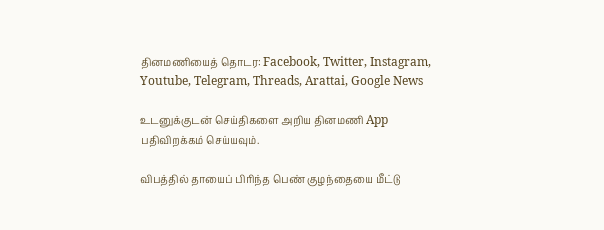தினமணியைத் தொடர: Facebook, Twitter, Instagram, Youtube, Telegram, Threads, Arattai, Google News

உடனுக்குடன் செய்திகளை அறிய தினமணி App பதிவிறக்கம் செய்யவும்.

விபத்தில் தாயைப் பிரிந்த பெண் குழந்தையை மீட்டு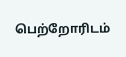பெற்றோரிடம்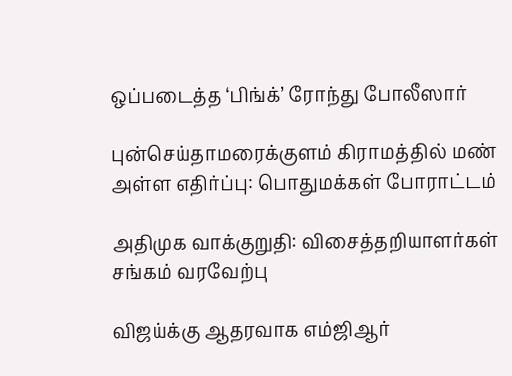ஒப்படைத்த ‘பிங்க்’ ரோந்து போலீஸார்

புன்செய்தாமரைக்குளம் கிராமத்தில் மண் அள்ள எதிர்ப்பு: பொதுமக்கள் போராட்டம்

அதிமுக வாக்குறுதி: விசைத்தறியாளர்கள் சங்கம் வரவேற்பு

விஜய்க்கு ஆதரவாக எம்ஜிஆர்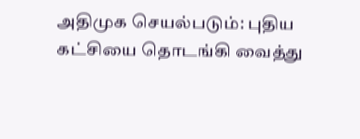அதிமுக செயல்படும்: புதிய கட்சியை தொடங்கி வைத்து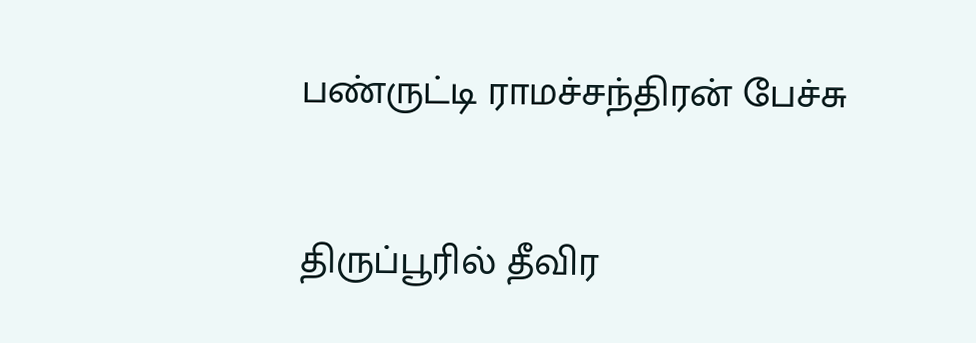பண்ருட்டி ராமச்சந்திரன் பேச்சு

திருப்பூரில் தீவிர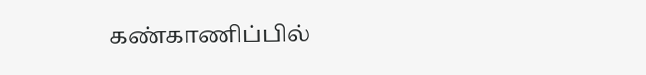கண்காணிப்பில்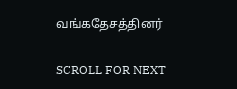வங்கதேசத்தினர்

SCROLL FOR NEXT